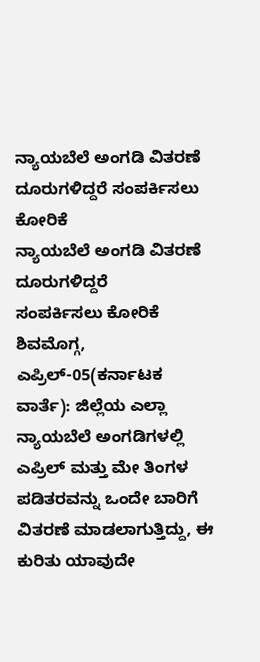ನ್ಯಾಯಬೆಲೆ ಅಂಗಡಿ ವಿತರಣೆ ದೂರುಗಳಿದ್ದರೆ ಸಂಪರ್ಕಿಸಲು ಕೋರಿಕೆ
ನ್ಯಾಯಬೆಲೆ ಅಂಗಡಿ ವಿತರಣೆ ದೂರುಗಳಿದ್ದರೆ
ಸಂಪರ್ಕಿಸಲು ಕೋರಿಕೆ
ಶಿವಮೊಗ್ಗ, ಎಪ್ರಿಲ್-05(ಕರ್ನಾಟಕ ವಾರ್ತೆ): ಜಿಲ್ಲೆಯ ಎಲ್ಲಾ ನ್ಯಾಯಬೆಲೆ ಅಂಗಡಿಗಳಲ್ಲಿ ಎಪ್ರಿಲ್ ಮತ್ತು ಮೇ ತಿಂಗಳ ಪಡಿತರವನ್ನು ಒಂದೇ ಬಾರಿಗೆ ವಿತರಣೆ ಮಾಡಲಾಗುತ್ತಿದ್ದು, ಈ ಕುರಿತು ಯಾವುದೇ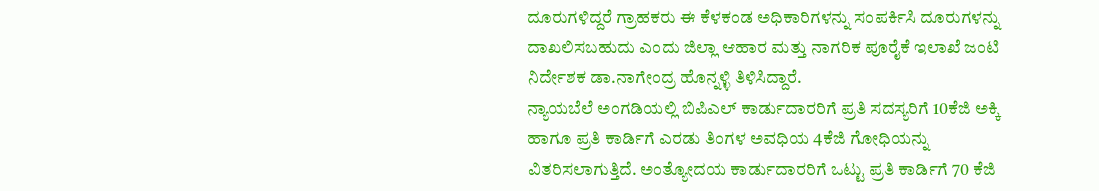ದೂರುಗಳಿದ್ದರೆ ಗ್ರಾಹಕರು ಈ ಕೆಳಕಂಡ ಅಧಿಕಾರಿಗಳನ್ನು ಸಂಪರ್ಕಿಸಿ ದೂರುಗಳನ್ನು ದಾಖಲಿಸಬಹುದು ಎಂದು ಜಿಲ್ಲಾ ಆಹಾರ ಮತ್ತು ನಾಗರಿಕ ಪೂರೈಕೆ ಇಲಾಖೆ ಜಂಟಿ ನಿರ್ದೇಶಕ ಡಾ.ನಾಗೇಂದ್ರ ಹೊನ್ನಳ್ಳಿ ತಿಳಿಸಿದ್ದಾರೆ.
ನ್ಯಾಯಬೆಲೆ ಅಂಗಡಿಯಲ್ಲಿ ಬಿಪಿಎಲ್ ಕಾರ್ಡುದಾರರಿಗೆ ಪ್ರತಿ ಸದಸ್ಯರಿಗೆ 10ಕೆಜಿ ಅಕ್ಕಿ ಹಾಗೂ ಪ್ರತಿ ಕಾರ್ಡಿಗೆ ಎರಡು ತಿಂಗಳ ಅವಧಿಯ 4ಕೆಜಿ ಗೋಧಿಯನ್ನು ವಿತರಿಸಲಾಗುತ್ತಿದೆ. ಅಂತ್ಯೋದಯ ಕಾರ್ಡುದಾರರಿಗೆ ಒಟ್ಟು ಪ್ರತಿ ಕಾರ್ಡಿಗೆ 70 ಕೆಜಿ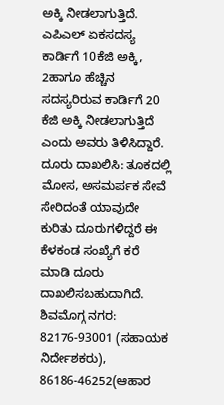ಅಕ್ಕಿ ನೀಡಲಾಗುತ್ತಿದೆ. ಎಪಿಎಲ್ ಏಕಸದಸ್ಯ ಕಾರ್ಡಿಗೆ 10ಕೆಜಿ ಅಕ್ಕಿ, 2ಹಾಗೂ ಹೆಚ್ಚಿನ ಸದಸ್ಯರಿರುವ ಕಾರ್ಡಿಗೆ 20 ಕೆಜಿ ಅಕ್ಕಿ ನೀಡಲಾಗುತ್ತಿದೆ ಎಂದು ಅವರು ತಿಳಿಸಿದ್ದಾರೆ.
ದೂರು ದಾಖಲಿಸಿ: ತೂಕದಲ್ಲಿ ಮೋಸ, ಅಸಮರ್ಪಕ ಸೇವೆ ಸೇರಿದಂತೆ ಯಾವುದೇ ಕುರಿತು ದೂರುಗಳಿದ್ದರೆ ಈ ಕೆಳಕಂಡ ಸಂಖ್ಯೆಗೆ ಕರೆ ಮಾಡಿ ದೂರು ದಾಖಲಿಸಬಹುದಾಗಿದೆ.
ಶಿವಮೊಗ್ಗ ನಗರ: 82176-93001 (ಸಹಾಯಕ ನಿರ್ದೇಶಕರು), 86186-46252(ಆಹಾರ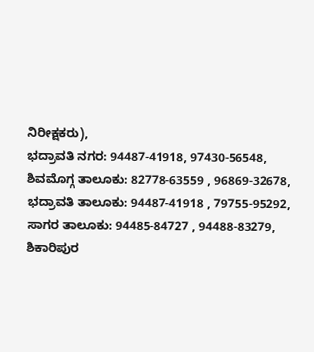ನಿರೀಕ್ಷಕರು),
ಭದ್ರಾವತಿ ನಗರ: 94487-41918, 97430-56548,
ಶಿವಮೊಗ್ಗ ತಾಲೂಕು: 82778-63559 , 96869-32678,
ಭದ್ರಾವತಿ ತಾಲೂಕು: 94487-41918 , 79755-95292,
ಸಾಗರ ತಾಲೂಕು: 94485-84727 , 94488-83279,
ಶಿಕಾರಿಪುರ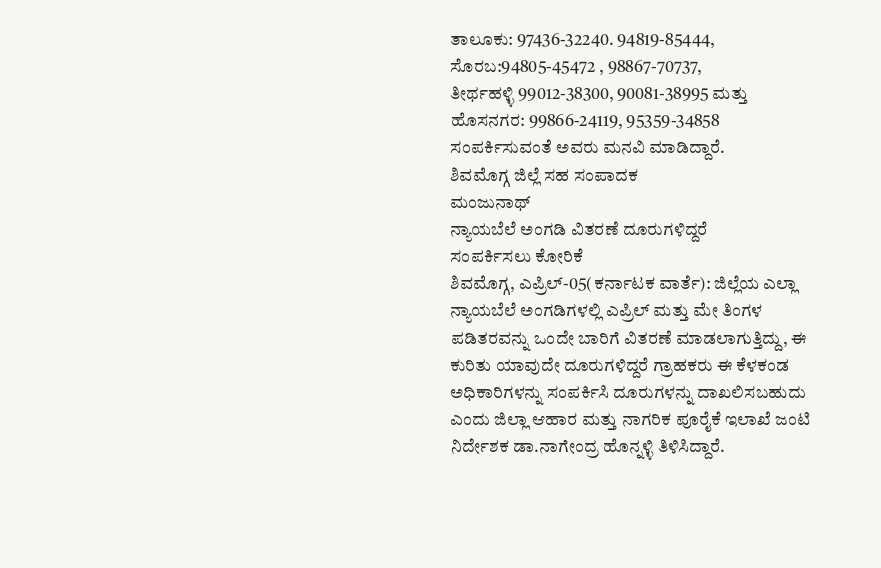ತಾಲೂಕು: 97436-32240. 94819-85444,
ಸೊರಬ:94805-45472 , 98867-70737,
ತೀರ್ಥಹಳ್ಳಿ 99012-38300, 90081-38995 ಮತ್ತು
ಹೊಸನಗರ: 99866-24119, 95359-34858
ಸಂಪರ್ಕಿಸುವಂತೆ ಅವರು ಮನವಿ ಮಾಡಿದ್ದಾರೆ.
ಶಿವಮೊಗ್ಗ ಜಿಲ್ಲೆ ಸಹ ಸಂಪಾದಕ
ಮಂಜುನಾಥ್
ನ್ಯಾಯಬೆಲೆ ಅಂಗಡಿ ವಿತರಣೆ ದೂರುಗಳಿದ್ದರೆ
ಸಂಪರ್ಕಿಸಲು ಕೋರಿಕೆ
ಶಿವಮೊಗ್ಗ, ಎಪ್ರಿಲ್-05(ಕರ್ನಾಟಕ ವಾರ್ತೆ): ಜಿಲ್ಲೆಯ ಎಲ್ಲಾ ನ್ಯಾಯಬೆಲೆ ಅಂಗಡಿಗಳಲ್ಲಿ ಎಪ್ರಿಲ್ ಮತ್ತು ಮೇ ತಿಂಗಳ ಪಡಿತರವನ್ನು ಒಂದೇ ಬಾರಿಗೆ ವಿತರಣೆ ಮಾಡಲಾಗುತ್ತಿದ್ದು, ಈ ಕುರಿತು ಯಾವುದೇ ದೂರುಗಳಿದ್ದರೆ ಗ್ರಾಹಕರು ಈ ಕೆಳಕಂಡ ಅಧಿಕಾರಿಗಳನ್ನು ಸಂಪರ್ಕಿಸಿ ದೂರುಗಳನ್ನು ದಾಖಲಿಸಬಹುದು ಎಂದು ಜಿಲ್ಲಾ ಆಹಾರ ಮತ್ತು ನಾಗರಿಕ ಪೂರೈಕೆ ಇಲಾಖೆ ಜಂಟಿ ನಿರ್ದೇಶಕ ಡಾ.ನಾಗೇಂದ್ರ ಹೊನ್ನಳ್ಳಿ ತಿಳಿಸಿದ್ದಾರೆ.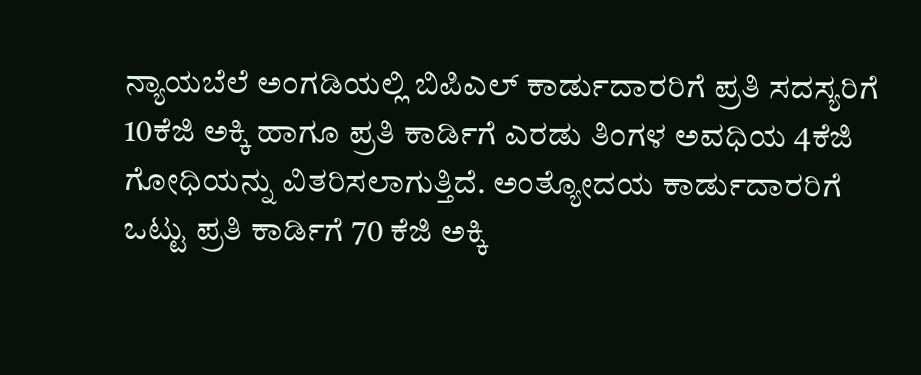ನ್ಯಾಯಬೆಲೆ ಅಂಗಡಿಯಲ್ಲಿ ಬಿಪಿಎಲ್ ಕಾರ್ಡುದಾರರಿಗೆ ಪ್ರತಿ ಸದಸ್ಯರಿಗೆ 10ಕೆಜಿ ಅಕ್ಕಿ ಹಾಗೂ ಪ್ರತಿ ಕಾರ್ಡಿಗೆ ಎರಡು ತಿಂಗಳ ಅವಧಿಯ 4ಕೆಜಿ ಗೋಧಿಯನ್ನು ವಿತರಿಸಲಾಗುತ್ತಿದೆ. ಅಂತ್ಯೋದಯ ಕಾರ್ಡುದಾರರಿಗೆ ಒಟ್ಟು ಪ್ರತಿ ಕಾರ್ಡಿಗೆ 70 ಕೆಜಿ ಅಕ್ಕಿ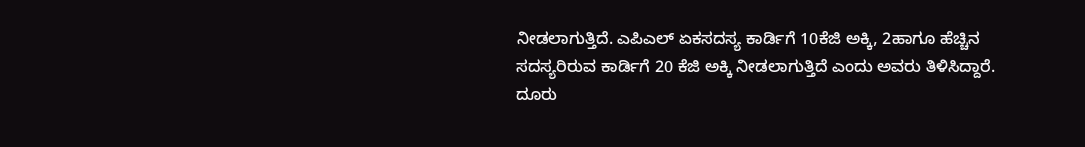ನೀಡಲಾಗುತ್ತಿದೆ. ಎಪಿಎಲ್ ಏಕಸದಸ್ಯ ಕಾರ್ಡಿಗೆ 10ಕೆಜಿ ಅಕ್ಕಿ, 2ಹಾಗೂ ಹೆಚ್ಚಿನ ಸದಸ್ಯರಿರುವ ಕಾರ್ಡಿಗೆ 20 ಕೆಜಿ ಅಕ್ಕಿ ನೀಡಲಾಗುತ್ತಿದೆ ಎಂದು ಅವರು ತಿಳಿಸಿದ್ದಾರೆ.
ದೂರು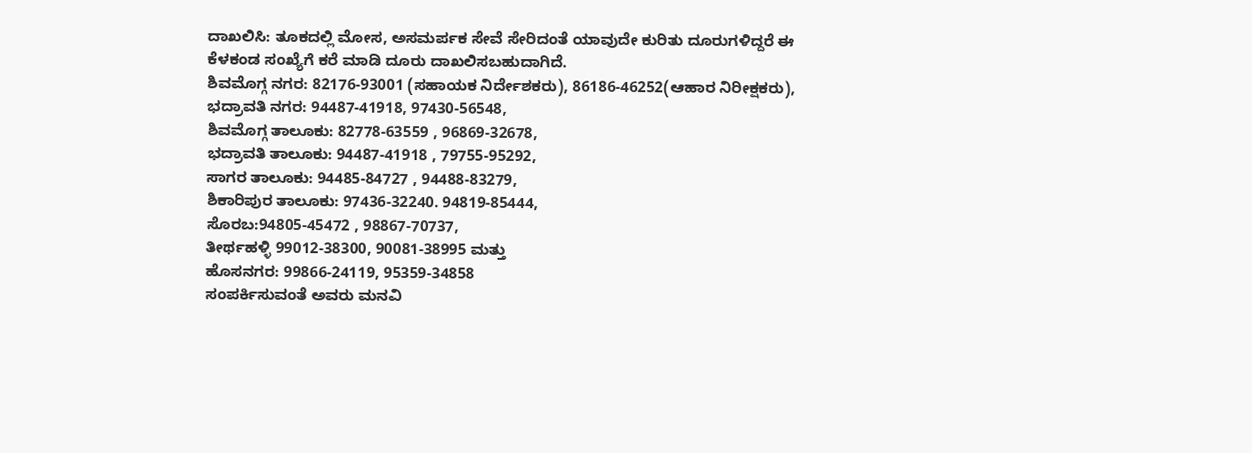ದಾಖಲಿಸಿ: ತೂಕದಲ್ಲಿ ಮೋಸ, ಅಸಮರ್ಪಕ ಸೇವೆ ಸೇರಿದಂತೆ ಯಾವುದೇ ಕುರಿತು ದೂರುಗಳಿದ್ದರೆ ಈ ಕೆಳಕಂಡ ಸಂಖ್ಯೆಗೆ ಕರೆ ಮಾಡಿ ದೂರು ದಾಖಲಿಸಬಹುದಾಗಿದೆ.
ಶಿವಮೊಗ್ಗ ನಗರ: 82176-93001 (ಸಹಾಯಕ ನಿರ್ದೇಶಕರು), 86186-46252(ಆಹಾರ ನಿರೀಕ್ಷಕರು),
ಭದ್ರಾವತಿ ನಗರ: 94487-41918, 97430-56548,
ಶಿವಮೊಗ್ಗ ತಾಲೂಕು: 82778-63559 , 96869-32678,
ಭದ್ರಾವತಿ ತಾಲೂಕು: 94487-41918 , 79755-95292,
ಸಾಗರ ತಾಲೂಕು: 94485-84727 , 94488-83279,
ಶಿಕಾರಿಪುರ ತಾಲೂಕು: 97436-32240. 94819-85444,
ಸೊರಬ:94805-45472 , 98867-70737,
ತೀರ್ಥಹಳ್ಳಿ 99012-38300, 90081-38995 ಮತ್ತು
ಹೊಸನಗರ: 99866-24119, 95359-34858
ಸಂಪರ್ಕಿಸುವಂತೆ ಅವರು ಮನವಿ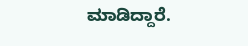ಮಾಡಿದ್ದಾರೆ.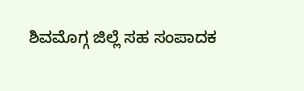ಶಿವಮೊಗ್ಗ ಜಿಲ್ಲೆ ಸಹ ಸಂಪಾದಕ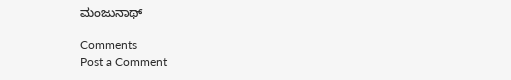ಮಂಜುನಾಥ್

Comments
Post a Comment